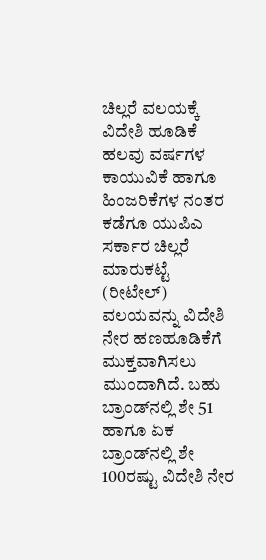ಚಿಲ್ಲರೆ ವಲಯಕ್ಕೆ ವಿದೇಶಿ ಹೂಡಿಕೆ ಹಲವು ವರ್ಷಗಳ ಕಾಯುವಿಕೆ ಹಾಗೂ ಹಿಂಜರಿಕೆಗಳ ನಂತರ ಕಡೆಗೂ ಯುಪಿಎ ಸರ್ಕಾರ ಚಿಲ್ಲರೆ ಮಾರುಕಟ್ಟೆ (ರೀಟೇಲ್) ವಲಯವನ್ನು ವಿದೇಶಿ ನೇರ ಹಣಹೂಡಿಕೆಗೆ ಮುಕ್ತವಾಗಿಸಲು ಮುಂದಾಗಿದೆ. ಬಹು ಬ್ರಾಂಡ್‌ನಲ್ಲಿ ಶೇ 51 ಹಾಗೂ ಏಕ ಬ್ರಾಂಡ್‌ನಲ್ಲಿ ಶೇ 100ರಷ್ಟು ವಿದೇಶಿ ನೇರ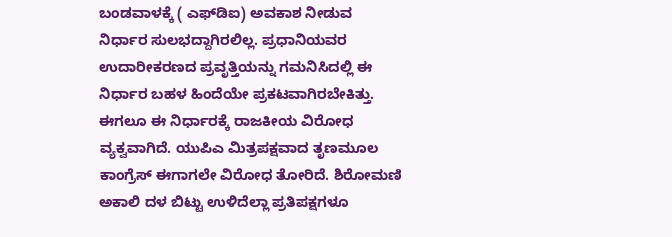ಬಂಡವಾಳಕ್ಕೆ ( ಎಫ್‌ಡಿಐ) ಅವಕಾಶ ನೀಡುವ ನಿರ್ಧಾರ ಸುಲಭದ್ದಾಗಿರಲಿಲ್ಲ. ಪ್ರಧಾನಿಯವರ ಉದಾರೀಕರಣದ ಪ್ರವೃತ್ತಿಯನ್ನು ಗಮನಿಸಿದಲ್ಲಿ ಈ ನಿರ್ಧಾರ ಬಹಳ ಹಿಂದೆಯೇ ಪ್ರಕಟವಾಗಿರಬೇಕಿತ್ತು. ಈಗಲೂ ಈ ನಿರ್ಧಾರಕ್ಕೆ ರಾಜಕೀಯ ವಿರೋಧ ವ್ಯಕ್ವವಾಗಿದೆ. ಯುಪಿಎ ಮಿತ್ರಪಕ್ಷವಾದ ತೃಣಮೂಲ ಕಾಂಗ್ರೆಸ್ ಈಗಾಗಲೇ ವಿರೋಧ ತೋರಿದೆ. ಶಿರೋಮಣಿ ಅಕಾಲಿ ದಳ ಬಿಟ್ಟು ಉಳಿದೆಲ್ಲಾ ಪ್ರತಿಪಕ್ಷಗಳೂ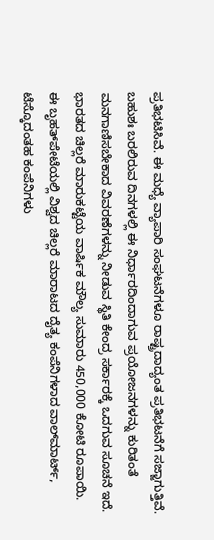ಪ್ರತಿಭಟಿಸಿವೆ. ಈ ಮಧ್ಯೆ ವ್ಯಾಪಾರಿ ಸಂಘಟನೆಗಳೂ ರಾಷ್ಟ್ರದಾದ್ಯಂತ ಪ್ರತಿಭಟನೆಗೆ ಸಜ್ಜಾಗುತ್ತಿವೆ. ಬಹುಶಃ ಬರಲಿರುವ ದಿನಗಳಲ್ಲಿ ಈ ನಿರ್ಧಾರದಿಂದಾಗುವ ಪ್ರಯೋಜನಗಳನ್ನು ಕುರಿತಂತೆ ಮನಗಾಣಿಸಬೇಕಾದ ವಿವರಣೆಗಳನ್ನು ನೀಡುವ ಸ್ಥಿತಿ ಕೇಂದ್ರ ಸರ್ಕಾರಕ್ಕೆ ಒದಗುವ ಸೂಚನೆ ಇದೆ. ಭಾರತದ ಚಿಲ್ಲರೆ ಮಾರುಕಟ್ಟೆಯ ವಾರ್ಷಿಕ ಮೌಲ್ಯ ಸುಮಾರು 450,000 ಕೋಟಿ ರೂಪಾಯಿ. ಈ ಬೃಹತ್‌ಪೇಟೆಯಲ್ಲಿ ವಿಶ್ವದ ಚಿಲ್ಲರೆ ಮಾರಾಟದ ದೈತ್ಯ ಕಂಪೆನಿಗಳಾದ ವಾಲ್‌ಮಾರ್ಟ್, ಟೆಸ್ಕೊದಂತಹ ಕಂಪೆನಿಗಳು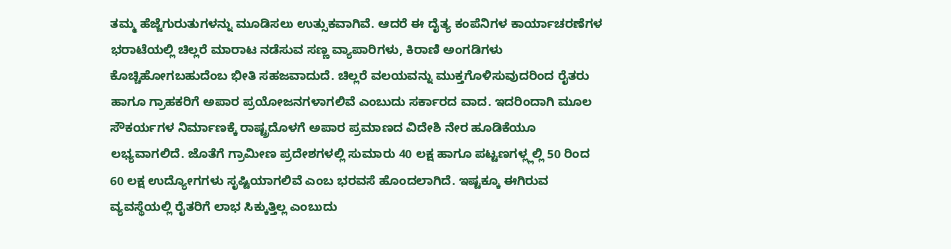ತಮ್ಮ ಹೆಜ್ಜೆಗುರುತುಗಳನ್ನು ಮೂಡಿಸಲು ಉತ್ಸುಕವಾಗಿವೆ. ಆದರೆ ಈ ದೈತ್ಯ ಕಂಪೆನಿಗಳ ಕಾರ್ಯಾಚರಣೆಗಳ ಭರಾಟೆಯಲ್ಲಿ ಚಿಲ್ಲರೆ ಮಾರಾಟ ನಡೆಸುವ ಸಣ್ಣ ವ್ಯಾಪಾರಿಗಳು, ಕಿರಾಣಿ ಅಂಗಡಿಗಳು ಕೊಚ್ಚಿಹೋಗಬಹುದೆಂಬ ಭೀತಿ ಸಹಜವಾದುದೆ. ಚಿಲ್ಲರೆ ವಲಯವನ್ನು ಮುಕ್ತಗೊಳಿಸುವುದರಿಂದ ರೈತರು ಹಾಗೂ ಗ್ರಾಹಕರಿಗೆ ಅಪಾರ ಪ್ರಯೋಜನಗಳಾಗಲಿವೆ ಎಂಬುದು ಸರ್ಕಾರದ ವಾದ. ಇದರಿಂದಾಗಿ ಮೂಲ ಸೌಕರ್ಯಗಳ ನಿರ್ಮಾಣಕ್ಕೆ ರಾಷ್ಟ್ರದೊಳಗೆ ಅಪಾರ ಪ್ರಮಾಣದ ವಿದೇಶಿ ನೇರ ಹೂಡಿಕೆಯೂ ಲಭ್ಯವಾಗಲಿದೆ. ಜೊತೆಗೆ ಗ್ರಾಮೀಣ ಪ್ರದೇಶಗಳಲ್ಲಿ ಸುಮಾರು 40 ಲಕ್ಷ ಹಾಗೂ ಪಟ್ಟಣಗಳ್ಲ್ಲಲ್ಲಿ 50 ರಿಂದ 60 ಲಕ್ಷ ಉದ್ಯೋಗಗಳು ಸೃಷ್ಟಿಯಾಗಲಿವೆ ಎಂಬ ಭರವಸೆ ಹೊಂದಲಾಗಿದೆ. ಇಷ್ಟಕ್ಕೂ ಈಗಿರುವ ವ್ಯವಸ್ಥೆಯಲ್ಲಿ ರೈತರಿಗೆ ಲಾಭ ಸಿಕ್ಕುತ್ತಿಲ್ಲ ಎಂಬುದು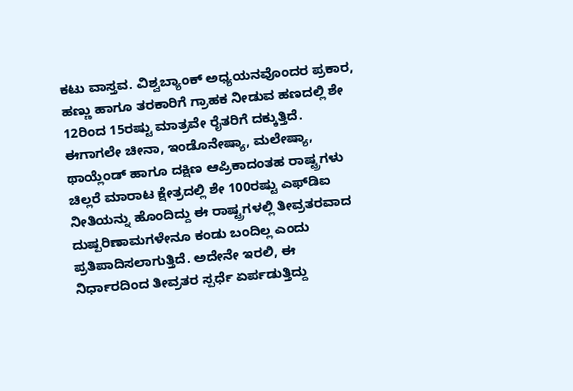ಕಟು ವಾಸ್ತವ. ವಿಶ್ವಬ್ಯಾಂಕ್ ಅಧ್ಯಯನವೊಂದರ ಪ್ರಕಾರ, ಹಣ್ಣು ಹಾಗೂ ತರಕಾರಿಗೆ ಗ್ರಾಹಕ ನೀಡುವ ಹಣದಲ್ಲಿ ಶೇ 12ರಿಂದ 15ರಷ್ಟು ಮಾತ್ರವೇ ರೈತರಿಗೆ ದಕ್ಕುತ್ತಿದೆ. ಈಗಾಗಲೇ ಚೀನಾ, ಇಂಡೊನೇಷ್ಯಾ, ಮಲೇಷ್ಯಾ, ಥಾಯ್ಲೆಂಡ್ ಹಾಗೂ ದಕ್ಷಿಣ ಆಪ್ರಿಕಾದಂತಹ ರಾಷ್ಟ್ರಗಳು ಚಿಲ್ಲರೆ ಮಾರಾಟ ಕ್ಷೇತ್ರದಲ್ಲಿ ಶೇ 100ರಷ್ಟು ಎಫ್‌ಡಿಐ ನೀತಿಯನ್ನು ಹೊಂದಿದ್ದು ಈ ರಾಷ್ಟ್ರಗಳಲ್ಲಿ ತೀವ್ರತರವಾದ ದುಷ್ಪರಿಣಾಮಗಳೇನೂ ಕಂಡು ಬಂದಿಲ್ಲ ಎಂದು ಪ್ರತಿಪಾದಿಸಲಾಗುತ್ತಿದೆ. ಅದೇನೇ ಇರಲಿ, ಈ ನಿರ್ಧಾರದಿಂದ ತೀವ್ರತರ ಸ್ಪರ್ಧೆ ಏರ್ಪಡುತ್ತಿದ್ದು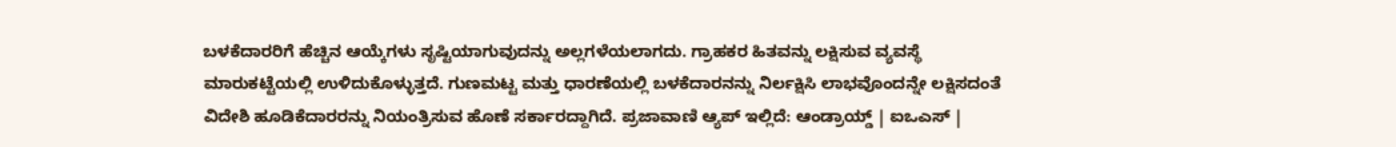ಬಳಕೆದಾರರಿಗೆ ಹೆಚ್ಚಿನ ಆಯ್ಕೆಗಳು ಸೃಷ್ಟಿಯಾಗುವುದನ್ನು ಅಲ್ಲಗಳೆಯಲಾಗದು. ಗ್ರಾಹಕರ ಹಿತವನ್ನು ಲಕ್ಷಿಸುವ ವ್ಯವಸ್ಥೆ ಮಾರುಕಟ್ಟೆಯಲ್ಲಿ ಉಳಿದುಕೊಳ್ಳುತ್ತದೆ. ಗುಣಮಟ್ಟ ಮತ್ತು ಧಾರಣೆಯಲ್ಲಿ ಬಳಕೆದಾರನನ್ನು ನಿರ್ಲಕ್ಷಿಸಿ ಲಾಭವೊಂದನ್ನೇ ಲಕ್ಷಿಸದಂತೆ ವಿದೇಶಿ ಹೂಡಿಕೆದಾರರನ್ನು ನಿಯಂತ್ರಿಸುವ ಹೊಣೆ ಸರ್ಕಾರದ್ದಾಗಿದೆ. ಪ್ರಜಾವಾಣಿ ಆ್ಯಪ್ ಇಲ್ಲಿದೆ: ಆಂಡ್ರಾಯ್ಡ್ | ಐಒಎಸ್ |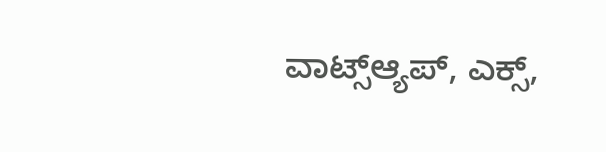ವಾಟ್ಸ್ಆ್ಯಪ್, ಎಕ್ಸ್,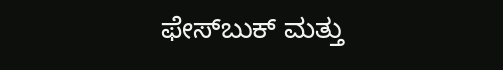ಫೇಸ್‌ಬುಕ್ ಮತ್ತು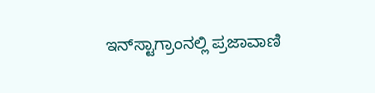ಇನ್‌ಸ್ಟಾಗ್ರಾಂನಲ್ಲಿ ಪ್ರಜಾವಾಣಿ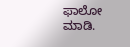ಫಾಲೋ ಮಾಡಿ.